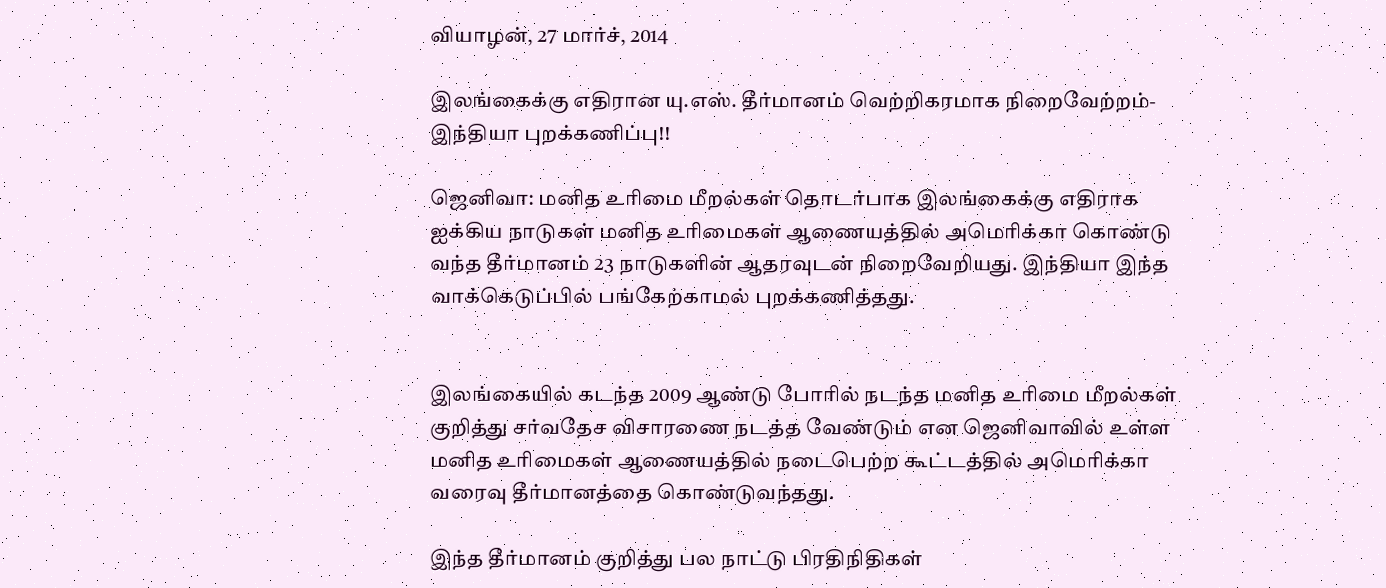வியாழன், 27 மார்ச், 2014

இலங்கைக்கு எதிரான யு.எஸ். தீர்மானம் வெற்றிகரமாக நிறைவேற்றம்- இந்தியா புறக்கணிப்பு!!

ஜெனிவா: மனித உரிமை மீறல்கள் தொடர்பாக இலங்கைக்கு எதிராக ஐக்கிய நாடுகள் மனித உரிமைகள் ஆணையத்தில் அமெரிக்கா கொண்டு வந்த தீர்மானம் 23 நாடுகளின் ஆதரவுடன் நிறைவேறியது. இந்தியா இந்த வாக்கெடுப்பில் பங்கேற்காமல் புறக்கணித்தது.


இலங்கையில் கடந்த 2009 ஆண்டு போரில் நடந்த மனித உரிமை மீறல்கள் குறித்து சர்வதேச விசாரணை நடத்த வேண்டும் என ஜெனிவாவில் உள்ள மனித உரிமைகள் ஆணையத்தில் நடைபெற்ற கூட்டத்தில் அமெரிக்கா வரைவு தீர்மானத்தை கொண்டுவந்தது.

இந்த தீர்மானம் குறித்து பல நாட்டு பிரதிநிதிகள்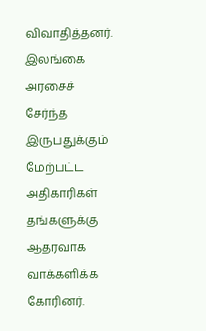விவாதித்தனர். இலங்கை அரசைச் சேர்ந்த இருபதுக்கும் மேற்பட்ட அதிகாரிகள் தங்களுக்கு ஆதரவாக வாக்களிக்க கோரினர்.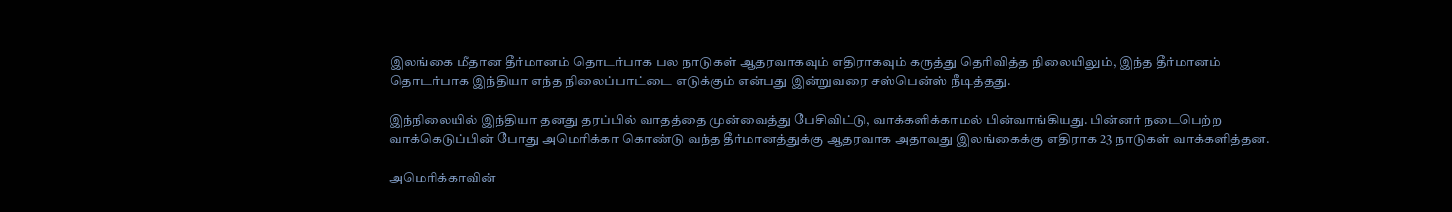இலங்கை மீதான தீர்மானம் தொடர்பாக பல நாடுகள் ஆதரவாகவும் எதிராகவும் கருத்து தெரிவித்த நிலையிலும், இந்த தீர்மானம் தொடர்பாக இந்தியா எந்த நிலைப்பாட்டை எடுக்கும் என்பது இன்றுவரை சஸ்பென்ஸ் நீடித்தது.

இந்நிலையில் இந்தியா தனது தரப்பில் வாதத்தை முன்வைத்து பேசிவிட்டு, வாக்களிக்காமல் பின்வாங்கியது. பின்னர் நடைபெற்ற வாக்கெடுப்பின் போது அமெரிக்கா கொண்டு வந்த தீர்மானத்துக்கு ஆதரவாக அதாவது இலங்கைக்கு எதிராக 23 நாடுகள் வாக்களித்தன.

அமெரிக்காவின்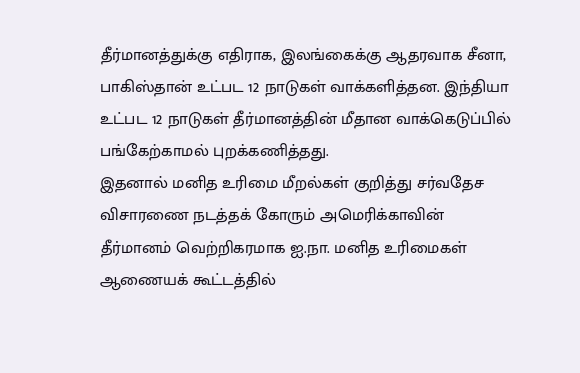தீர்மானத்துக்கு எதிராக, இலங்கைக்கு ஆதரவாக சீனா, பாகிஸ்தான் உட்பட 12 நாடுகள் வாக்களித்தன. இந்தியா உட்பட 12 நாடுகள் தீர்மானத்தின் மீதான வாக்கெடுப்பில் பங்கேற்காமல் புறக்கணித்தது.
இதனால் மனித உரிமை மீறல்கள் குறித்து சர்வதேச விசாரணை நடத்தக் கோரும் அமெரிக்காவின் தீர்மானம் வெற்றிகரமாக ஐ.நா. மனித உரிமைகள் ஆணையக் கூட்டத்தில்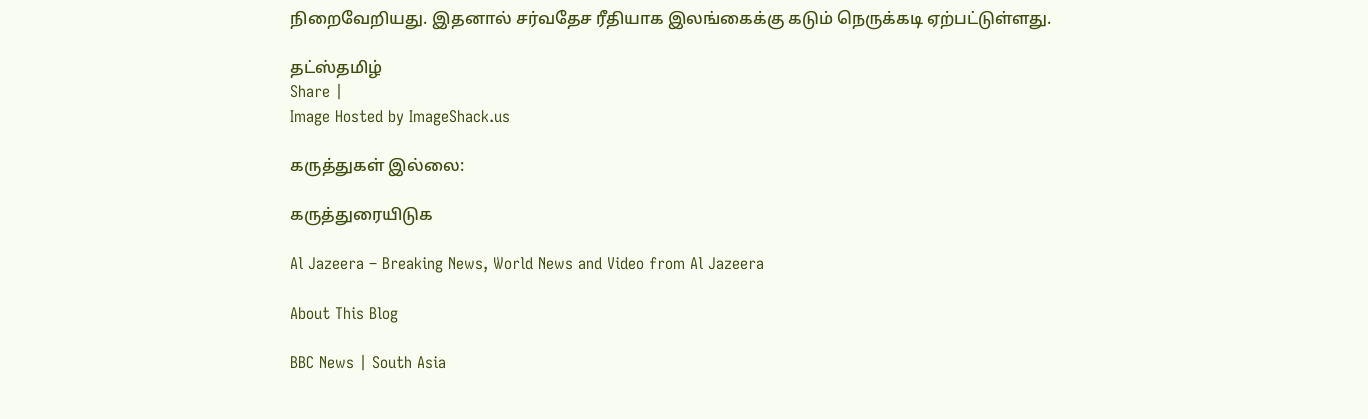நிறைவேறியது. இதனால் சர்வதேச ரீதியாக இலங்கைக்கு கடும் நெருக்கடி ஏற்பட்டுள்ளது.

தட்ஸ்தமிழ்
Share |
Image Hosted by ImageShack.us

கருத்துகள் இல்லை:

கருத்துரையிடுக

Al Jazeera – Breaking News, World News and Video from Al Jazeera

About This Blog

BBC News | South Asia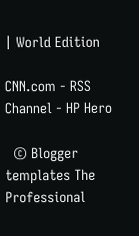| World Edition

CNN.com - RSS Channel - HP Hero

  © Blogger templates The Professional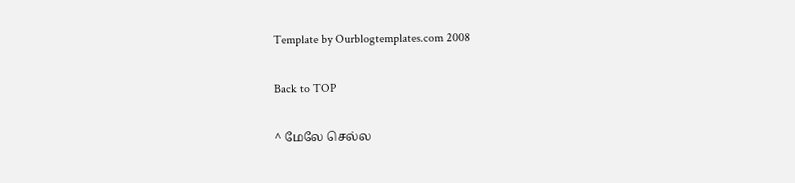Template by Ourblogtemplates.com 2008

Back to TOP

^ மேலே செல்ல